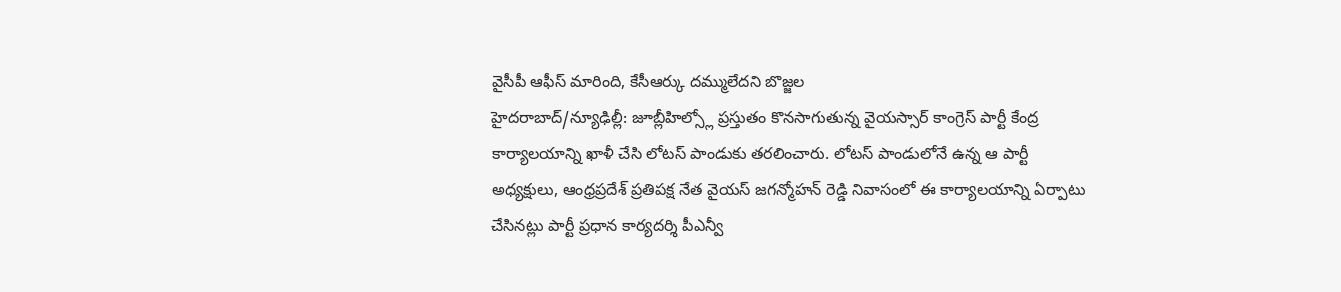వైసీపీ ఆఫీస్ మారింది, కేసీఆర్కు దమ్ములేదని బొజ్జల
హైదరాబాద్/న్యూఢిల్లీ: జూబ్లీహిల్స్లో ప్రస్తుతం కొనసాగుతున్న వైయస్సార్ కాంగ్రెస్ పార్టీ కేంద్ర కార్యాలయాన్ని ఖాళీ చేసి లోటస్ పాండుకు తరలించారు. లోటస్ పాండులోనే ఉన్న ఆ పార్టీ అధ్యక్షులు, ఆంధ్రప్రదేశ్ ప్రతిపక్ష నేత వైయస్ జగన్మోహన్ రెడ్డి నివాసంలో ఈ కార్యాలయాన్ని ఏర్పాటు చేసినట్లు పార్టీ ప్రధాన కార్యదర్శి పీఎన్వీ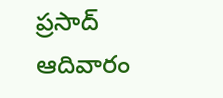ప్రసాద్ ఆదివారం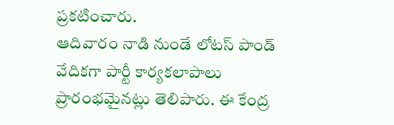ప్రకటించారు.
ఆదివారం నాడి నుండే లోటస్ పాండ్ వేదికగా పార్టీ కార్యకలాపాలు ప్రారంభమైనట్లు తెలిపారు. ఈ కేంద్ర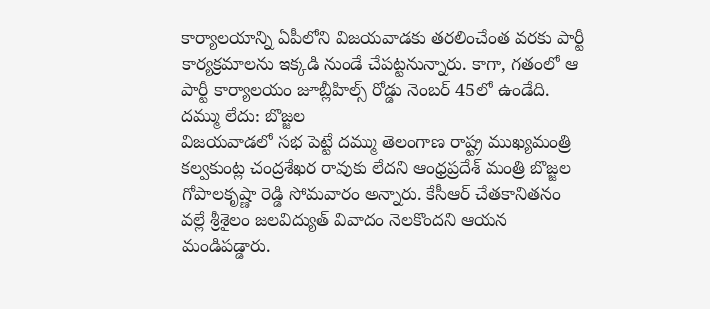కార్యాలయాన్ని ఏపీలోని విజయవాడకు తరలించేంత వరకు పార్టీ కార్యక్రమాలను ఇక్కడి నుండే చేపట్టనున్నారు. కాగా, గతంలో ఆ పార్టీ కార్యాలయం జూబ్లీహిల్స్ రోడ్డు నెంబర్ 45లో ఉండేది.
దమ్ము లేదు: బొజ్జల
విజయవాడలో సభ పెట్టే దమ్ము తెలంగాణ రాష్ట్ర ముఖ్యమంత్రి కల్వకుంట్ల చంద్రశేఖర రావుకు లేదని ఆంధ్రప్రదేశ్ మంత్రి బొజ్జల గోపాలకృష్ణా రెడ్డి సోమవారం అన్నారు. కేసీఆర్ చేతకానితనం వల్లే శ్రీశైలం జలవిద్యుత్ వివాదం నెలకొందని ఆయన మండిపడ్డారు.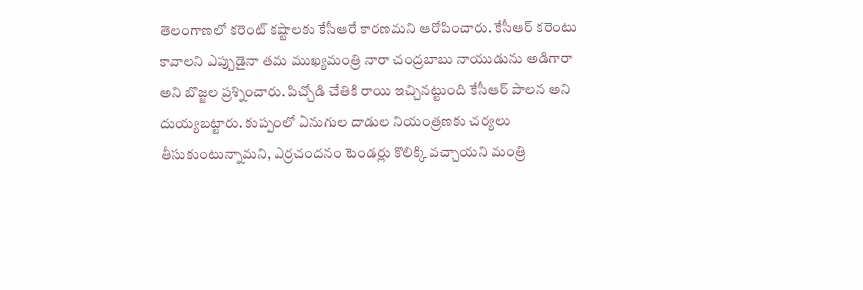తెలంగాణలో కరెంట్ కష్టాలకు కేసీఆరే కారణమని ఆరోపించారు. కేసీఆర్ కరెంటు కావాలని ఎప్పుడైనా తమ ముఖ్యమంత్రి నారా చంద్రబాబు నాయుడును అడిగారా అని బొజ్జల ప్రశ్నించారు. పిచ్చోడి చేతికి రాయి ఇచ్చినట్టుంది కేసీఆర్ పాలన అని దుయ్యబట్టారు. కుప్పంలో ఏనుగుల దాడుల నియంత్రణకు చర్యలు తీసుకుంటున్నామని, ఎర్రచందనం టెండర్లు కొలిక్కి వచ్చాయని మంత్రి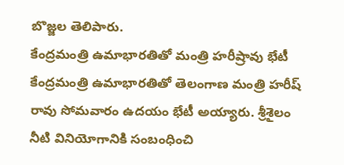బొజ్జల తెలిపారు.
కేంద్రమంత్రి ఉమాభారతితో మంత్రి హరీష్రావు భేటీ
కేంద్రమంత్రి ఉమాభారతితో తెలంగాణ మంత్రి హరీష్ రావు సోమవారం ఉదయం భేటీ అయ్యారు. శ్రీశైలం నీటి వినియోగానికి సంబంధించి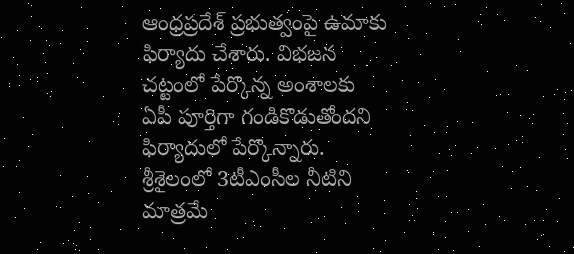ఆంధ్రప్రదేశ్ ప్రభుత్వంపై ఉమాకు ఫిర్యాదు చేశారు. విభజన చట్టంలో పేర్కొన్న అంశాలకు ఏపీ పూర్తిగా గండికొడుతోందని ఫిర్యాదులో పేర్కొన్నారు.
శ్రీశైలంలో 3టీఎంసీల నీటిని మాత్రమే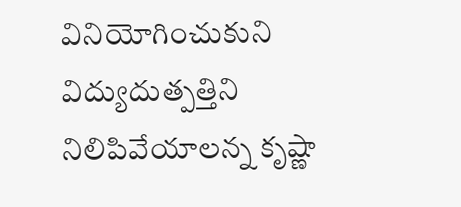వినియోగించుకుని విద్యుదుత్పత్తిని నిలిపివేయాలన్న కృష్ణా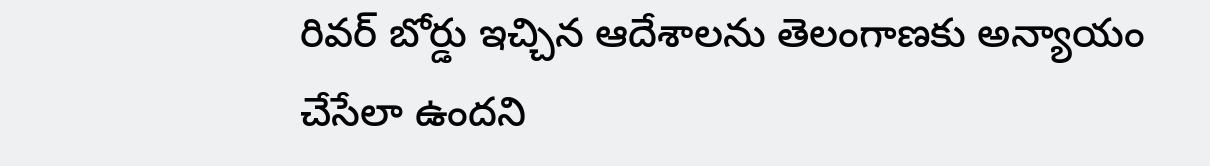రివర్ బోర్డు ఇచ్చిన ఆదేశాలను తెలంగాణకు అన్యాయం చేసేలా ఉందని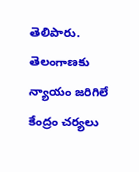తెలిపారు. తెలంగాణకు న్యాయం జరిగిలే కేంద్రం చర్యలు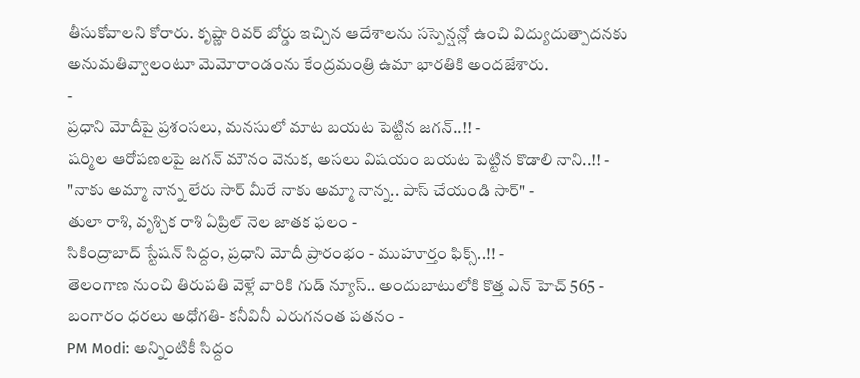తీసుకోవాలని కోరారు. కృష్ణా రివర్ బోర్డు ఇచ్చిన ఆదేశాలను సస్పెన్షన్లో ఉంచి విద్యుదుత్పాదనకు అనుమతివ్వాలంటూ మెమోరాండంను కేంద్రమంత్రి ఉమా భారతికి అందజేశారు.
-
ప్రధాని మోదీపై ప్రశంసలు, మనసులో మాట బయట పెట్టిన జగన్..!! -
షర్మిల ఆరోపణలపై జగన్ మౌనం వెనుక, అసలు విషయం బయట పెట్టిన కొడాలి నాని..!! -
"నాకు అమ్మా నాన్న లేరు సార్ మీరే నాకు అమ్మా నాన్న.. పాస్ చేయండి సార్" -
తులా రాశి, వృశ్చిక రాశి ఏప్రిల్ నెల జాతక ఫలం -
సికింద్రాబాద్ స్టేషన్ సిద్దం, ప్రధాని మోదీ ప్రారంభం - ముహూర్తం ఫిక్స్..!! -
తెలంగాణ నుంచి తిరుపతి వెళ్లే వారికి గుడ్ న్యూస్.. అందుబాటులోకి కొత్త ఎన్ హెచ్ 565 -
బంగారం ధరలు అధోగతి- కనీవినీ ఎరుగనంత పతనం -
PM Modi: అన్నింటికీ సిద్దం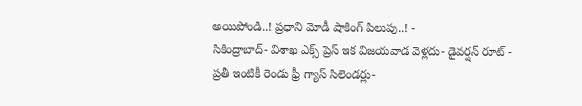అయిపోండి..! ప్రధాని మోడీ షాకింగ్ పిలుపు..! -
సికింద్రాబాద్- విశాఖ ఎక్స్ ప్రెస్ ఇక విజయవాడ వెళ్లదు- డైవర్షన్ రూట్ -
ప్రతీ ఇంటికీ రెండు ఫ్రీ గ్యాస్ సిలెండర్లు-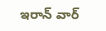ఇరాన్ వార్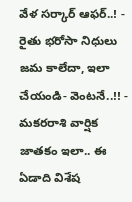వేళ సర్కార్ ఆఫర్..! -
రైతు భరోసా నిధులు జమ కాలేదా, ఇలా చేయండి- వెంటనే..!! -
మకరరాశి వార్షిక జాతకం ఇలా.. ఈ ఏడాది విశేష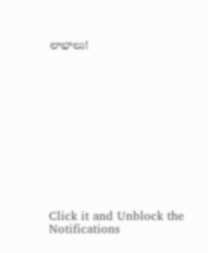లాభాలు!












Click it and Unblock the Notifications